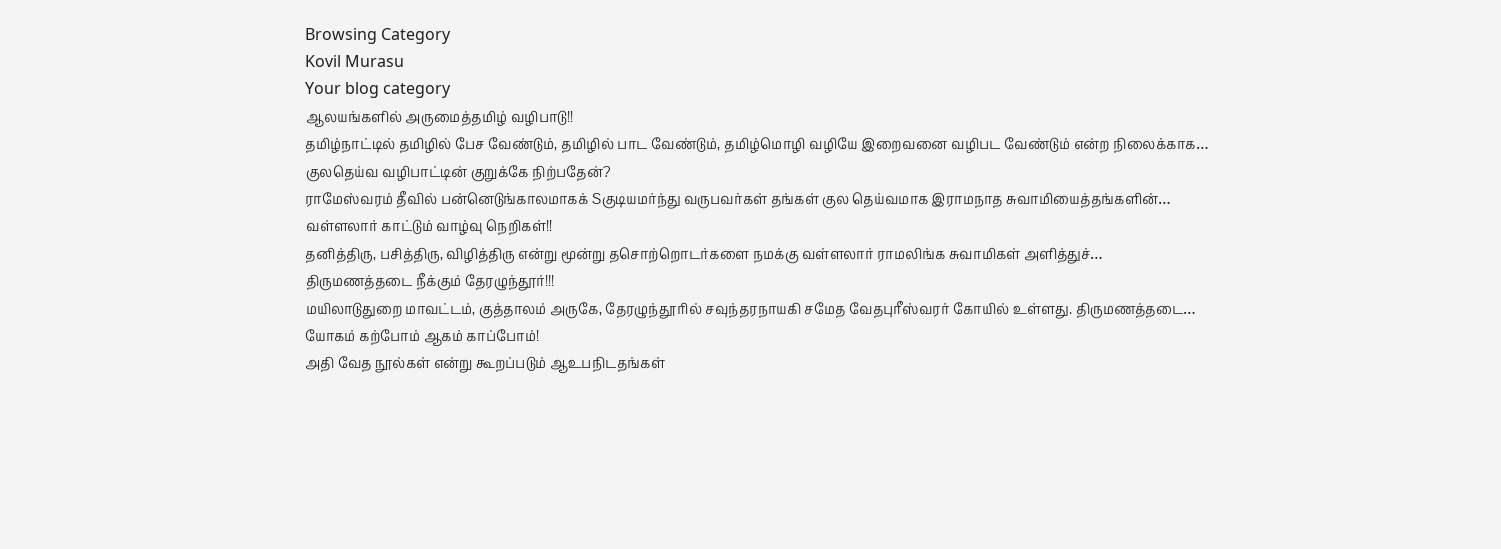Browsing Category
Kovil Murasu
Your blog category
ஆலயங்களில் அருமைத்தமிழ் வழிபாடு!!
தமிழ்நாட்டில் தமிழில் பேச வேண்டும், தமிழில் பாட வேண்டும், தமிழ்மொழி வழியே இறைவனை வழிபட வேண்டும் என்ற நிலைக்காக…
குலதெய்வ வழிபாட்டின் குறுக்கே நிற்பதேன்?
ராமேஸ்வரம் தீவில் பன்னெடுங்காலமாகக் Sகுடியமர்ந்து வருபவர்கள் தங்கள் குல தெய்வமாக இராமநாத சுவாமியைத்தங்களின்…
வள்ளலார் காட்டும் வாழ்வு நெறிகள்!!
தனித்திரு, பசித்திரு, விழித்திரு என்று மூன்று தசொற்றொடர்களை நமக்கு வள்ளலார் ராமலிங்க சுவாமிகள் அளித்துச்…
திருமணத்தடை நீக்கும் தேரழுந்தூர்!!!
மயிலாடுதுறை மாவட்டம், குத்தாலம் அருகே, தேரழுந்தூரில் சவுந்தரநாயகி சமேத வேதபுரீஸ்வரர் கோயில் உள்ளது. திருமணத்தடை…
யோகம் கற்போம் ஆகம் காப்போம்!
அதி வேத நூல்கள் என்று கூறப்படும் ஆஉபநிடதங்கள்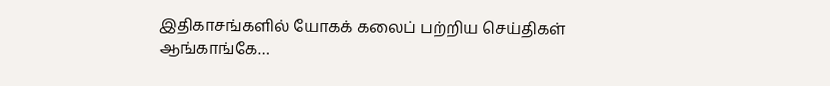இதிகாசங்களில் யோகக் கலைப் பற்றிய செய்திகள் ஆங்காங்கே…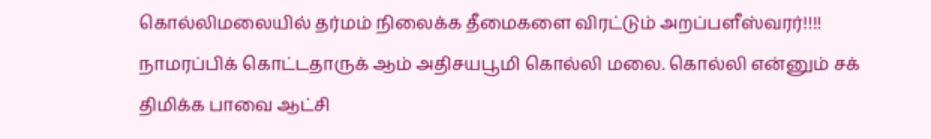கொல்லிமலையில் தர்மம் நிலைக்க தீமைகளை விரட்டும் அறப்பளீஸ்வரர்!!!!
நாமரப்பிக் கொட்டதாருக் ஆம் அதிசயபூமி கொல்லி மலை. கொல்லி என்னும் சக் திமிக்க பாவை ஆட்சி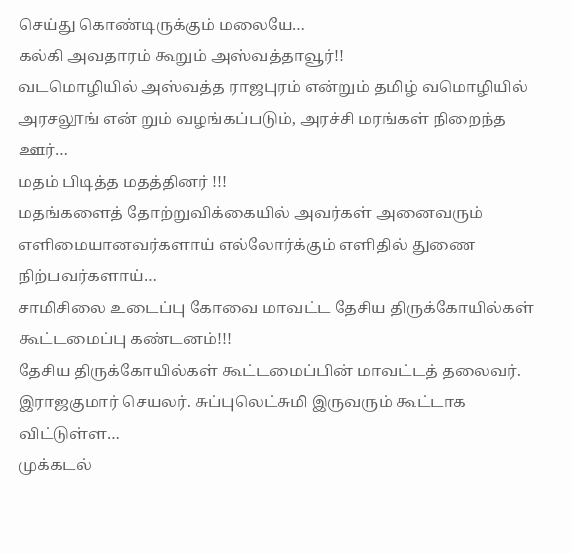செய்து கொண்டிருக்கும் மலையே…
கல்கி அவதாரம் கூறும் அஸ்வத்தாவூர்!!
வடமொழியில் அஸ்வத்த ராஜபுரம் என்றும் தமிழ் வமொழியில் அரசலூங் என் றும் வழங்கப்படும், அரச்சி மரங்கள் நிறைந்த ஊர்…
மதம் பிடித்த மதத்தினர் !!!
மதங்களைத் தோற்றுவிக்கையில் அவர்கள் அனைவரும் எளிமையானவர்களாய் எல்லோர்க்கும் எளிதில் துணை நிற்பவர்களாய்…
சாமிசிலை உடைப்பு கோவை மாவட்ட தேசிய திருக்கோயில்கள் கூட்டமைப்பு கண்டனம்!!!
தேசிய திருக்கோயில்கள் கூட்டமைப்பின் மாவட்டத் தலைவர். இராஜகுமார் செயலர். சுப்புலெட்சுமி இருவரும் கூட்டாக விட்டுள்ள…
முக்கடல்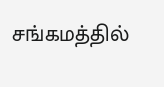சங்கமத்தில்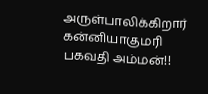அருள்பாலிக்கிறார் கன்னியாகுமரி பகவதி அம்மன்!!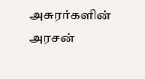அசுரர்களின் அரசன்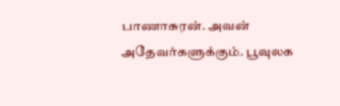பாணாசுரன். அவன் அதேவர்களுக்கும். பூவுலக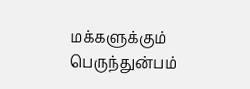மக்களுக்கும் பெருந்துன்பம்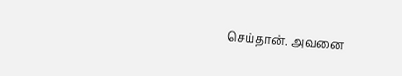செய்தான். அவனை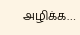அழிக்க…